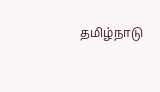தமிழ்நாடு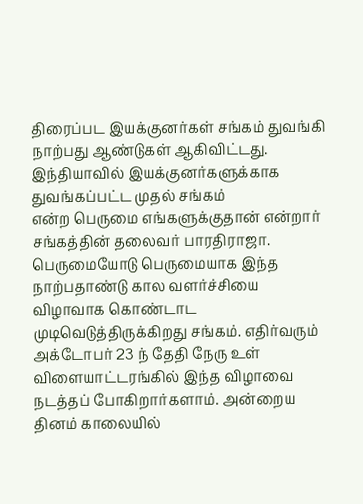திரைப்பட இயக்குனர்கள் சங்கம் துவங்கி நாற்பது ஆண்டுகள் ஆகிவிட்டது. இந்தியாவில் இயக்குனர்களுக்காக துவங்கப்பட்ட முதல் சங்கம்
என்ற பெருமை எங்களுக்குதான் என்றார் சங்கத்தின் தலைவர் பாரதிராஜா.
பெருமையோடு பெருமையாக இந்த நாற்பதாண்டு கால வளர்ச்சியை விழாவாக கொண்டாட முடிவெடுத்திருக்கிறது சங்கம். எதிர்வரும் அக்டோபர் 23 ந் தேதி நேரு உள் விளையாட்டரங்கில் இந்த விழாவை நடத்தப் போகிறார்களாம். அன்றைய தினம் காலையில்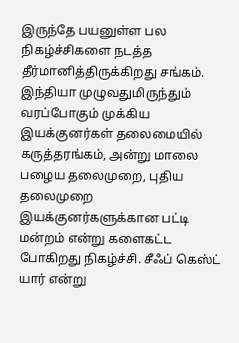இருந்தே பயனுள்ள பல நிகழ்ச்சிகளை நடத்த தீர்மானித்திருக்கிறது சங்கம். இந்தியா முழுவதுமிருந்தும் வரப்போகும் முக்கிய இயக்குனர்கள் தலைமையில் கருத்தரங்கம், அன்று மாலை பழைய தலைமுறை, புதிய தலைமுறை இயக்குனர்களுக்கான பட்டி மன்றம் என்று களைகட்ட போகிறது நிகழ்ச்சி. சீஃப் கெஸ்ட் யார் என்று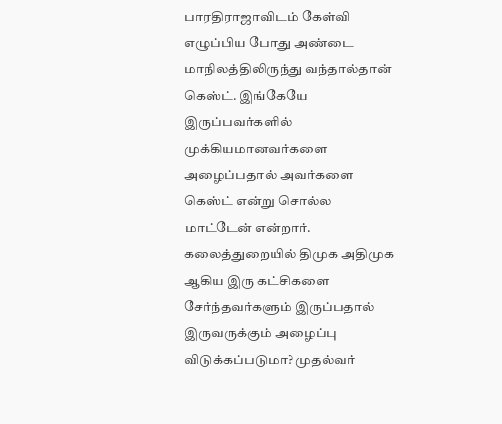பாரதிராஜாவிடம் கேள்வி எழுப்பிய போது அண்டை மாநிலத்திலிருந்து வந்தால்தான் கெஸ்ட். இங்கேயே இருப்பவர்களில் முக்கியமானவர்களை அழைப்பதால் அவர்களை கெஸ்ட் என்று சொல்ல மாட்டேன் என்றார்.
கலைத்துறையில் திமுக அதிமுக ஆகிய இரு கட்சிகளை சேர்ந்தவர்களும் இருப்பதால் இருவருக்கும் அழைப்பு விடுக்கப்படுமா? முதல்வர்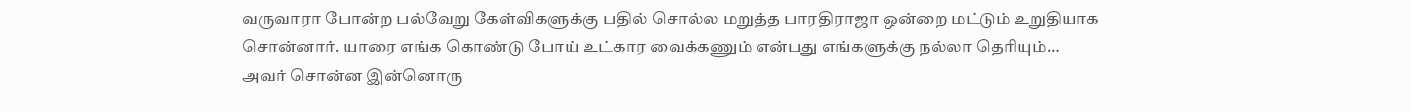வருவாரா போன்ற பல்வேறு கேள்விகளுக்கு பதில் சொல்ல மறுத்த பாரதிராஜா ஒன்றை மட்டும் உறுதியாக சொன்னார். யாரை எங்க கொண்டு போய் உட்கார வைக்கணும் என்பது எங்களுக்கு நல்லா தெரியும்…
அவர் சொன்ன இன்னொரு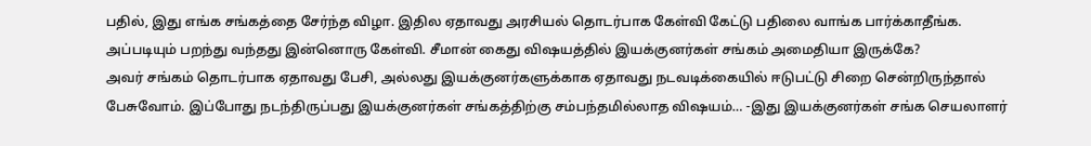பதில், இது எங்க சங்கத்தை சேர்ந்த விழா. இதில ஏதாவது அரசியல் தொடர்பாக கேள்வி கேட்டு பதிலை வாங்க பார்க்காதீங்க.
அப்படியும் பறந்து வந்தது இன்னொரு கேள்வி. சீமான் கைது விஷயத்தில் இயக்குனர்கள் சங்கம் அமைதியா இருக்கே?
அவர் சங்கம் தொடர்பாக ஏதாவது பேசி, அல்லது இயக்குனர்களுக்காக ஏதாவது நடவடிக்கையில் ஈடுபட்டு சிறை சென்றிருந்தால் பேசுவோம். இப்போது நடந்திருப்பது இயக்குனர்கள் சங்கத்திற்கு சம்பந்தமில்லாத விஷயம்… -இது இயக்குனர்கள் சங்க செயலாளர்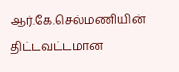ஆர்.கே.செல்மணியின் திட்டவட்டமான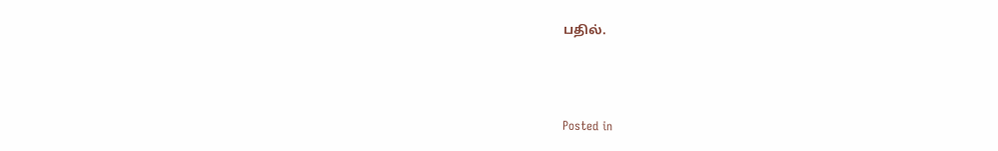பதில்.



Posted in